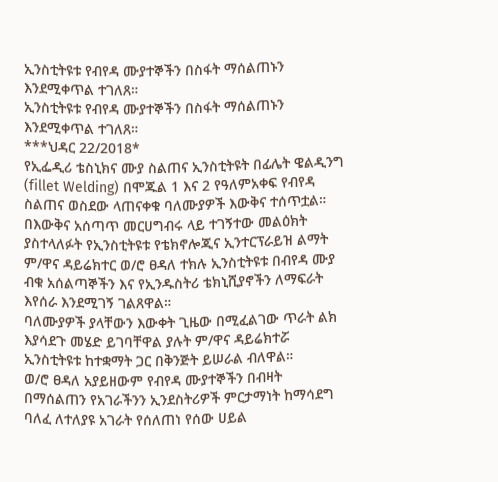ኢንስቲትዩቱ የብየዳ ሙያተኞችን በስፋት ማሰልጠኑን እንደሚቀጥል ተገለጸ።
ኢንስቲትዩቱ የብየዳ ሙያተኞችን በስፋት ማሰልጠኑን እንደሚቀጥል ተገለጸ።
***ህዳር 22/2018*
የኢፌዲሪ ቴስኒክና ሙያ ስልጠና ኢንስቲትዩት በፊሌት ዌልዲንግ
(fillet Welding) በሞጁል 1 እና 2 የዓለምአቀፍ የብየዳ ስልጠና ወስደው ላጠናቀቁ ባለሙያዎች እውቅና ተሰጥቷል።
በእውቅና አሰጣጥ መርሀግብሩ ላይ ተገኝተው መልዕክት ያስተላለፉት የኢንስቲትዩቱ የቴክኖሎጂና ኢንተርፕራይዝ ልማት ም/ዋና ዳይሬክተር ወ/ሮ ፀዳለ ተክሉ ኢንስቲትዩቱ በብየዳ ሙያ ብቁ አሰልጣኞችን እና የኢንዱስትሪ ቴክኒሺያኖችን ለማፍራት እየሰራ እንደሚገኝ ገልጸዋል።
ባለሙያዎች ያላቸውን እውቀት ጊዜው በሚፈልገው ጥራት ልክ እያሳደጉ መሄድ ይገባቸዋል ያሉት ም/ዋና ዳይሬክተሯ ኢንስቲትዩቱ ከተቋማት ጋር በቅንጅት ይሠራል ብለዋል።
ወ/ሮ ፀዳለ አያይዘውም የብየዳ ሙያተኞችን በብዛት በማሰልጠን የአገራችንን ኢንደስትሪዎች ምርታማነት ከማሳደግ ባለፈ ለተለያዩ አገራት የሰለጠነ የሰው ሀይል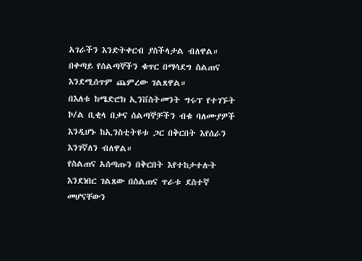አገራችን እንድትቀርብ ያስችላታል ብለዋል።
በቀጣይ የሰልጣኞችን ቁጥር በማሳደግ ስልጠና እንደሚሰጥም ጨምረው ገልጸዋል።
በእለቱ ከሜድሮክ ኢንቨስትመንት ግሩፕ የተገኙት ኮ/ል ቢቂላ በቃና ሰልጣኞቻችን ብቁ ባለሙያዎች እንዲሆኑ ከኢንስቲትዩቱ ጋር በቅርበት እየሰራን እንገኛለን ብለዋል።
የስልጠና አሰጣጡን በቅርበት እየተከታተሉት እንደነበር ገልጸው በስልጠና ጥራቱ ደስተኛ መሆናቸውን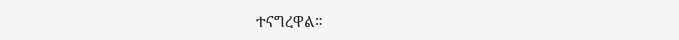ተናግረዋል።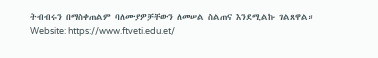ትብብሩን በማስቀጠልም ባለሙያዎቻቸውን ለመሠል ስልጠና እንደሚልኩ ገልጸዋል።
Website: https://www.ftveti.edu.et/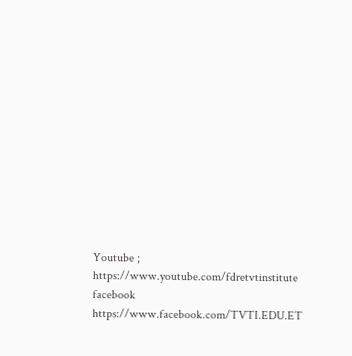Youtube ; https://www.youtube.com/fdretvtinstitute
facebook https://www.facebook.com/TVTI.EDU.ET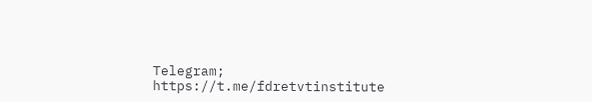Telegram; https://t.me/fdretvtinstitute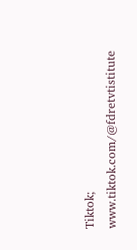Tiktok; www.tiktok.com/@fdretvtistitute